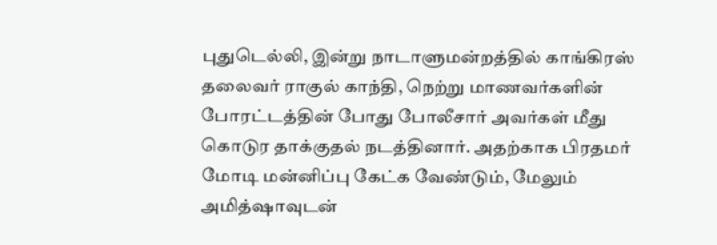புதுடெல்லி, இன்று நாடாளுமன்றத்தில் காங்கிரஸ் தலைவர் ராகுல் காந்தி, நெற்று மாணவர்களின் போரட்டத்தின் போது போலீசார் அவர்கள் மீது கொடுர தாக்குதல் நடத்தினார். அதற்காக பிரதமர் மோடி மன்னிப்பு கேட்க வேண்டும், மேலும் அமித்ஷாவுடன்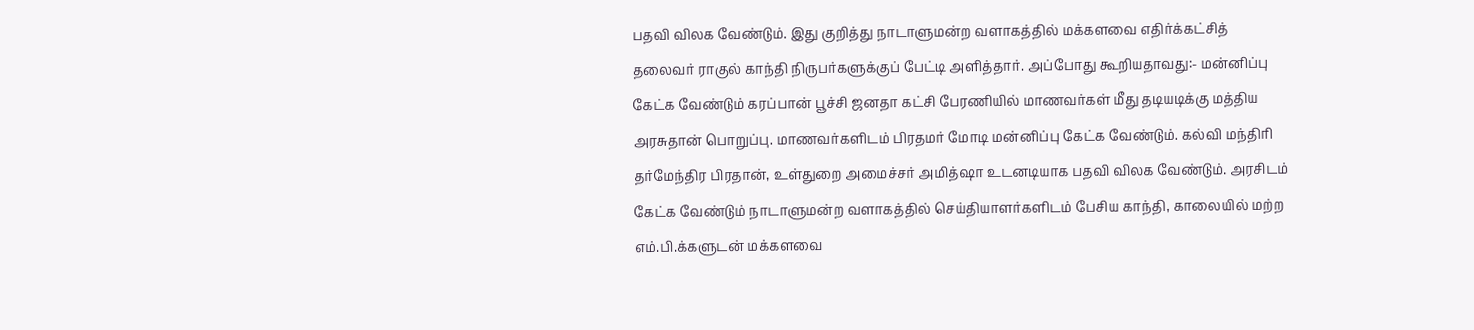பதவி விலக வேண்டும். இது குறித்து நாடாளுமன்ற வளாகத்தில் மக்களவை எதிர்க்கட்சித் தலைவர் ராகுல் காந்தி நிருபர்களுக்குப் பேட்டி அளித்தார். அப்போது கூறியதாவது:- மன்னிப்பு கேட்க வேண்டும் கரப்பான் பூச்சி ஜனதா கட்சி பேரணியில் மாணவர்கள் மீது தடியடிக்கு மத்திய அரசுதான் பொறுப்பு. மாணவர்களிடம் பிரதமர் மோடி மன்னிப்பு கேட்க வேண்டும். கல்வி மந்திரி தர்மேந்திர பிரதான், உள்துறை அமைச்சர் அமித்ஷா உடனடியாக பதவி விலக வேண்டும். அரசிடம் கேட்க வேண்டும் நாடாளுமன்ற வளாகத்தில் செய்தியாளர்களிடம் பேசிய காந்தி, காலையில் மற்ற எம்.பி.க்களுடன் மக்களவை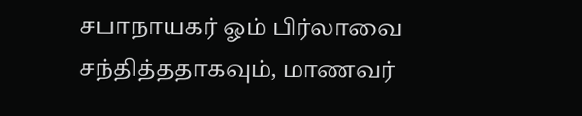சபாநாயகர் ஓம் பிர்லாவை சந்தித்ததாகவும், மாணவர்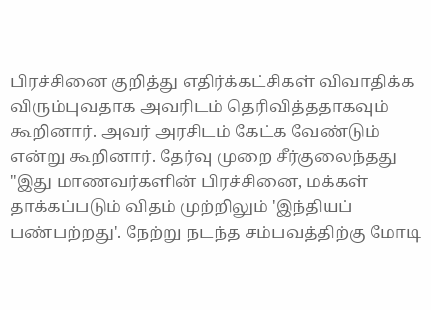பிரச்சினை குறித்து எதிர்க்கட்சிகள் விவாதிக்க விரும்புவதாக அவரிடம் தெரிவித்ததாகவும் கூறினார். அவர் அரசிடம் கேட்க வேண்டும் என்று கூறினார். தேர்வு முறை சீர்குலைந்தது "இது மாணவர்களின் பிரச்சினை, மக்கள் தாக்கப்படும் விதம் முற்றிலும் 'இந்தியப் பண்பற்றது'. நேற்று நடந்த சம்பவத்திற்கு மோடி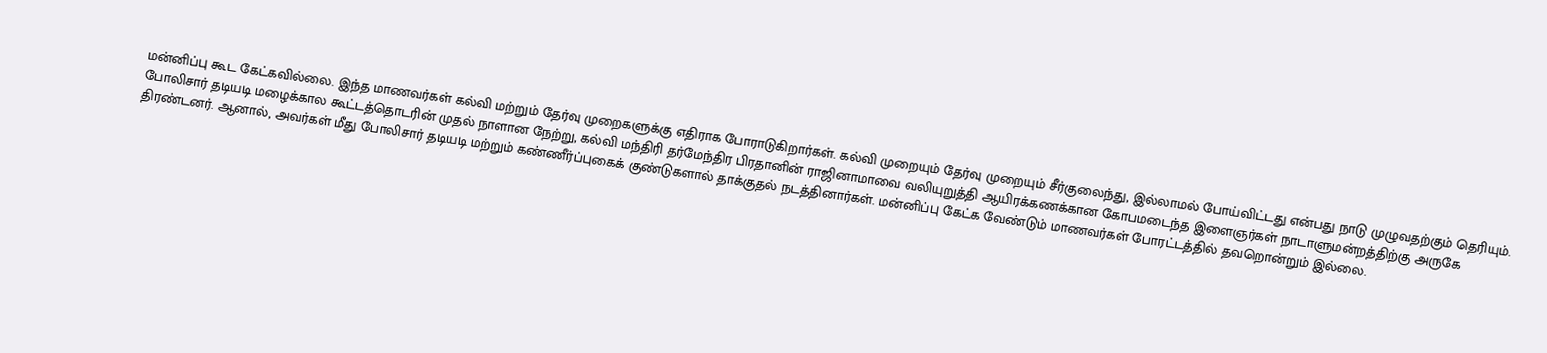மன்னிப்பு கூட கேட்கவில்லை. இந்த மாணவர்கள் கல்வி மற்றும் தேர்வு முறைகளுக்கு எதிராக போராடுகிறார்கள். கல்வி முறையும் தேர்வு முறையும் சீர்குலைந்து, இல்லாமல் போய்விட்டது என்பது நாடு முழுவதற்கும் தெரியும். போலிசார் தடியடி மழைக்கால கூட்டத்தொடரின் முதல் நாளான நேற்று, கல்வி மந்திரி தர்மேந்திர பிரதானின் ராஜினாமாவை வலியுறுத்தி ஆயிரக்கணக்கான கோபமடைந்த இளைஞர்கள் நாடாளுமன்றத்திற்கு அருகே திரண்டனர். ஆனால், அவர்கள் மீது போலிசார் தடியடி மற்றும் கண்ணீர்ப்புகைக் குண்டுகளால் தாக்குதல் நடத்தினார்கள். மன்னிப்பு கேட்க வேண்டும் மாணவர்கள் போரட்டத்தில் தவறொன்றும் இல்லை.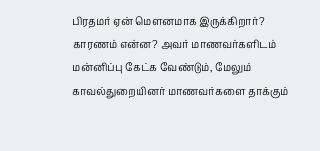பிரதமர் ஏன் மௌனமாக இருக்கிறார்? காரணம் என்ன? அவர் மாணவர்களிடம் மன்னிப்பு கேட்க வேண்டும், மேலும் காவல்துறையினர் மாணவர்களை தாக்கும்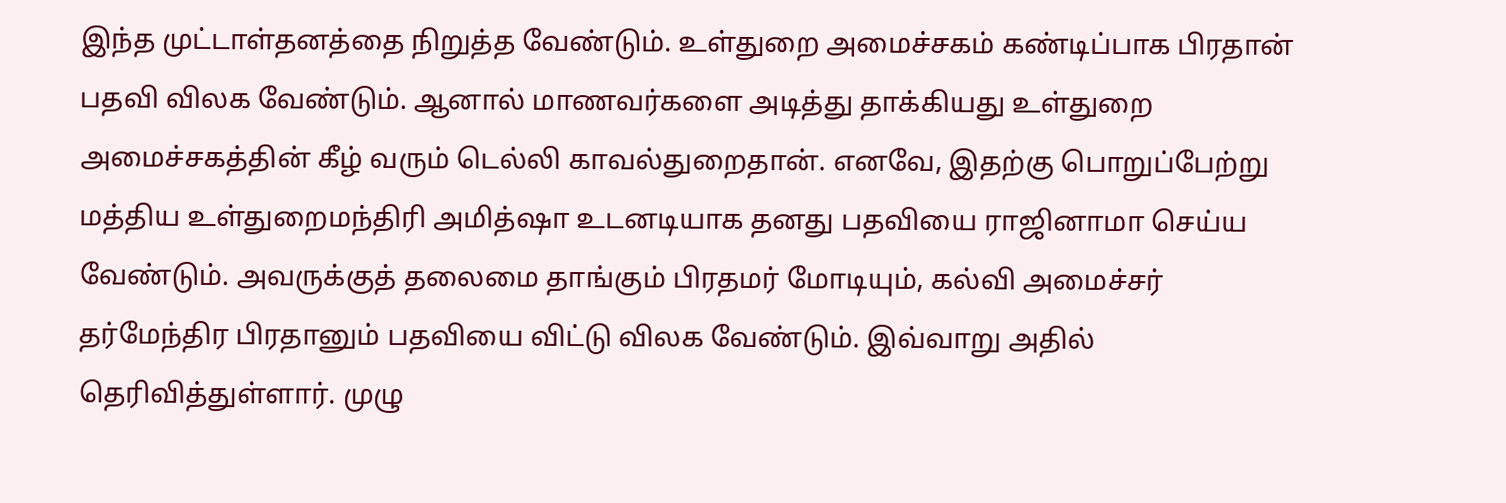இந்த முட்டாள்தனத்தை நிறுத்த வேண்டும். உள்துறை அமைச்சகம் கண்டிப்பாக பிரதான் பதவி விலக வேண்டும். ஆனால் மாணவர்களை அடித்து தாக்கியது உள்துறை அமைச்சகத்தின் கீழ் வரும் டெல்லி காவல்துறைதான். எனவே, இதற்கு பொறுப்பேற்று மத்திய உள்துறைமந்திரி அமித்ஷா உடனடியாக தனது பதவியை ராஜினாமா செய்ய வேண்டும். அவருக்குத் தலைமை தாங்கும் பிரதமர் மோடியும், கல்வி அமைச்சர் தர்மேந்திர பிரதானும் பதவியை விட்டு விலக வேண்டும். இவ்வாறு அதில் தெரிவித்துள்ளார். முழு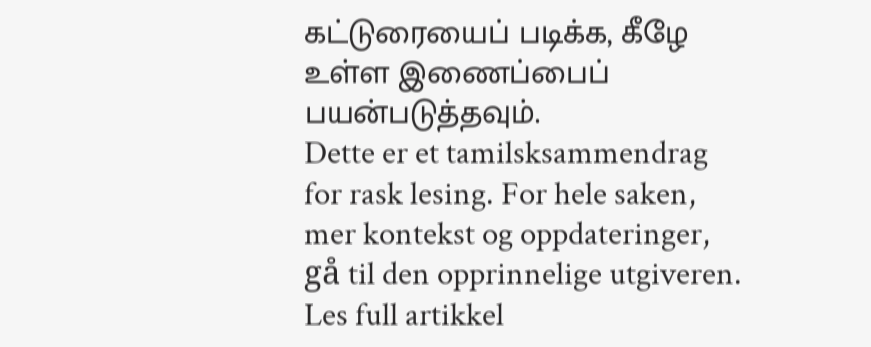கட்டுரையைப் படிக்க, கீழே உள்ள இணைப்பைப் பயன்படுத்தவும்.
Dette er et tamilsksammendrag for rask lesing. For hele saken, mer kontekst og oppdateringer, gå til den opprinnelige utgiveren.
Les full artikkel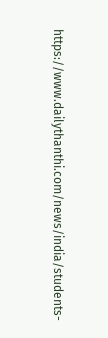https://www.dailythanthi.com/news/india/students-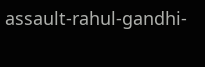assault-rahul-gandhi-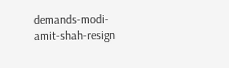demands-modi-amit-shah-resign